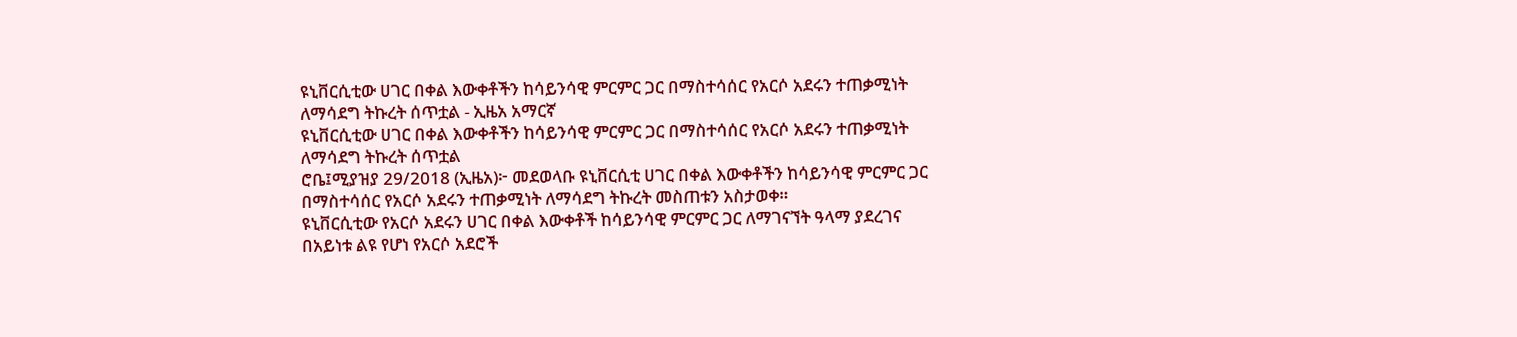ዩኒቨርሲቲው ሀገር በቀል እውቀቶችን ከሳይንሳዊ ምርምር ጋር በማስተሳሰር የአርሶ አደሩን ተጠቃሚነት ለማሳደግ ትኩረት ሰጥቷል - ኢዜአ አማርኛ
ዩኒቨርሲቲው ሀገር በቀል እውቀቶችን ከሳይንሳዊ ምርምር ጋር በማስተሳሰር የአርሶ አደሩን ተጠቃሚነት ለማሳደግ ትኩረት ሰጥቷል
ሮቤ፤ሚያዝያ 29/2018 (ኢዜአ)፦ መደወላቡ ዩኒቨርሲቲ ሀገር በቀል እውቀቶችን ከሳይንሳዊ ምርምር ጋር በማስተሳሰር የአርሶ አደሩን ተጠቃሚነት ለማሳደግ ትኩረት መስጠቱን አስታወቀ።
ዩኒቨርሲቲው የአርሶ አደሩን ሀገር በቀል እውቀቶች ከሳይንሳዊ ምርምር ጋር ለማገናኘት ዓላማ ያደረገና በአይነቱ ልዩ የሆነ የአርሶ አደሮች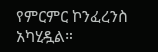የምርምር ኮንፈረንስ አካሂዷል።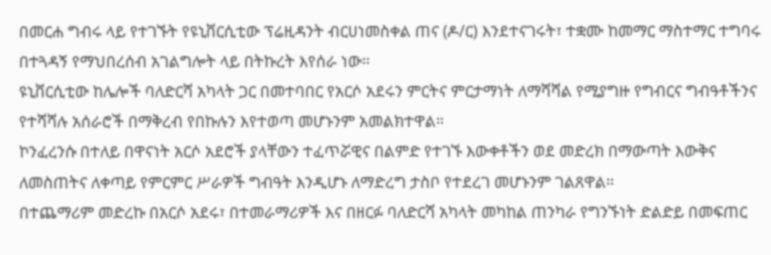በመርሐ ግብሩ ላይ የተገኙት የዩኒቨርሲቲው ፕሬዚዳንት ብርሀነመስቀል ጠና (ዶ/ር) እንደተናገሩት፣ ተቋሙ ከመማር ማስተማር ተግባሩ በተጓዳኝ የማህበረሰብ አገልግሎት ላይ በትኩረት እየሰራ ነው።
ዩኒቨርሲቲው ከሌሎች ባለድርሻ አካላት ጋር በመተባበር የአርሶ አደሩን ምርትና ምርታማነት ለማሻሻል የሚያግዙ የግብርና ግብዓቶችንና የተሻሻሉ አሰራሮች በማቅረብ የበኩሉን እየተወጣ መሆኑንም አመልክተዋል።
ኮንፈረንሱ በተለይ በዋናነት አርሶ አደሮች ያላቸውን ተፈጥሯዊና በልምድ የተገኙ እውቀቶችን ወደ መድረክ በማውጣት እውቅና ለመስጠትና ለቀጣይ የምርምር ሥራዎች ግብዓት እንዲሆኑ ለማድረግ ታስቦ የተደረገ መሆኑንም ገልጸዋል።
በተጨማሪም መድረኩ በአርሶ አደሩ፣ በተመራማሪዎች እና በዘርፉ ባለድርሻ አካላት መካከል ጠንካራ የግንኙነት ድልድይ በመፍጠር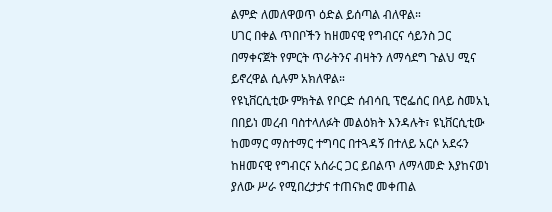ልምድ ለመለዋወጥ ዕድል ይሰጣል ብለዋል።
ሀገር በቀል ጥበቦችን ከዘመናዊ የግብርና ሳይንስ ጋር በማቀናጀት የምርት ጥራትንና ብዛትን ለማሳደግ ጉልህ ሚና ይኖረዋል ሲሉም አክለዋል።
የዩኒቨርሲቲው ምክትል የቦርድ ሰብሳቢ ፕሮፌሰር በላይ ስመአኒ በበይነ መረብ ባስተላለፉት መልዕክት እንዳሉት፣ ዩኒቨርሲቲው ከመማር ማስተማር ተግባር በተጓዳኝ በተለይ አርሶ አደሩን ከዘመናዊ የግብርና አሰራር ጋር ይበልጥ ለማላመድ እያከናወነ ያለው ሥራ የሚበረታታና ተጠናክሮ መቀጠል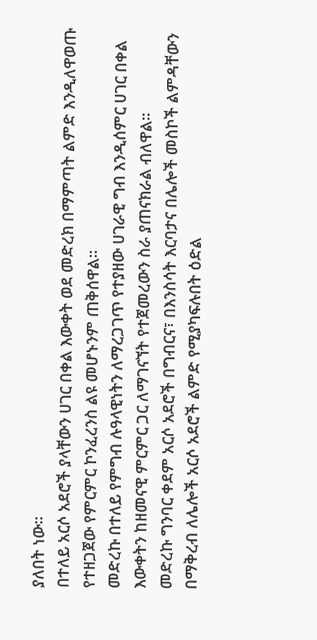ያለበት ነው።
በተለይ አርሶ አደሮች ያላቸውን ሀገር በቀል እውቀት ወደ መድረክ በማምጣት ልምድ እንዲለዋወጡ የተዘጋጀው የምርምር ኮንፈረንስ ልዩ መሆኑንም ጠቅሰዋል።
መድረኩ በተለይ የምግብ ሉዓላዊነትን ለማረጋገጥ የተያዘው ሀገራዊ ግብ እንዲሰምር ሀገር በቀል እውቀትን ከዘመናዊ ምርምር ጋር ለማገናኘት የተጀመረውን ስራ ያጠናክራል ብለዋል።
መድረኩ ግንባር ቀደም አርሶ አደሮች በግብርና፣ በእንስሳት እርባታና በሌሎች መስኮች ልምዳቸውን በማቅረብ ለሌሎች አርሶ አደሮች ልምድ የሚያካፍሉበት ዕድል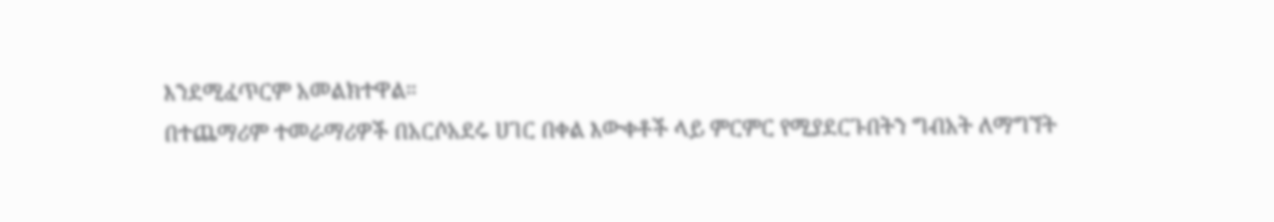እንደሚፈጥርም አመልክተዋል።
በተጨማሪም ተመራማሪዎች በአርሶአደሩ ሀገር በቀል እውቀቶች ላይ ምርምር የሚያደርጉበትን ግብአት ለማግኘት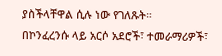ያስችላቸዋል ሲሉ ነው የገለጹት።
በኮንፈረንሱ ላይ አርሶ አደሮች፣ ተመራማሪዎች፣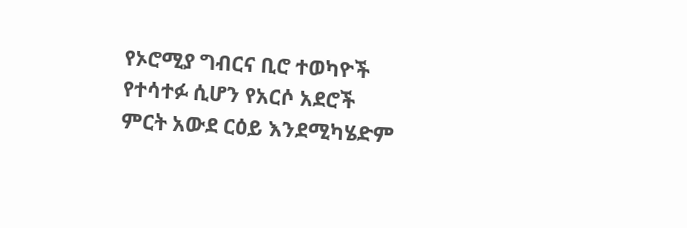የኦሮሚያ ግብርና ቢሮ ተወካዮች የተሳተፉ ሲሆን የአርሶ አደሮች ምርት አውደ ርዕይ እንደሚካሄድም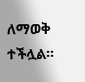ለማወቅ ተችሏል።